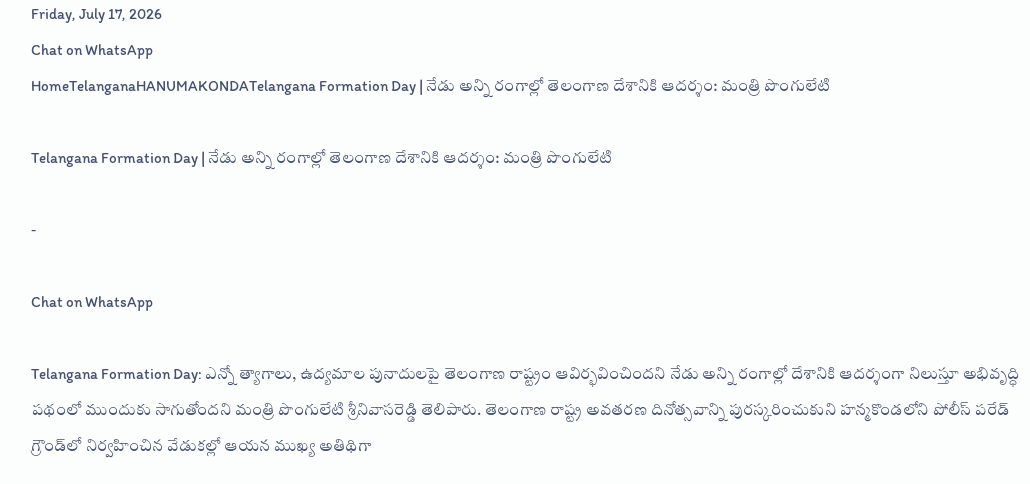Friday, July 17, 2026
Chat on WhatsApp
HomeTelanganaHANUMAKONDATelangana Formation Day | నేడు అన్ని రంగాల్లో తెలంగాణ దేశానికి ఆదర్శం: మంత్రి పొంగులేటి

Telangana Formation Day | నేడు అన్ని రంగాల్లో తెలంగాణ దేశానికి ఆదర్శం: మంత్రి పొంగులేటి

-

Chat on WhatsApp

Telangana Formation Day: ఎన్నో త్యాగాలు, ఉద్యమాల పునాదులపై తెలంగాణ రాష్ట్రం ఆవిర్భవించిందని నేడు అన్ని రంగాల్లో దేశానికి ఆదర్శంగా నిలుస్తూ అభివృద్ధి పథంలో ముందుకు సాగుతోందని మంత్రి పొంగులేటి శ్రీనివాసరెడ్డి తెలిపారు. తెలంగాణ రాష్ట్ర అవతరణ దినోత్సవాన్ని పురస్కరించుకుని హన్మకొండలోని పోలీస్ పరేడ్ గ్రౌండ్‌లో నిర్వహించిన వేడుకల్లో ఆయన ముఖ్య అతిథిగా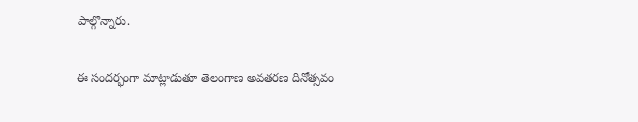పాల్గొన్నారు.

ఈ సందర్భంగా మాట్లాడుతూ తెలంగాణ అవతరణ దినోత్సవం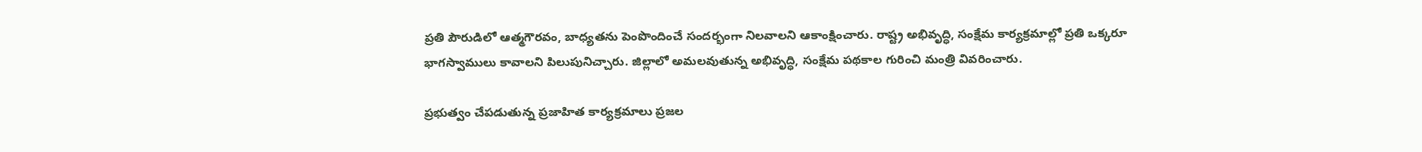ప్రతి పౌరుడిలో ఆత్మగౌరవం, బాధ్యతను పెంపొందించే సందర్భంగా నిలవాలని ఆకాంక్షించారు. రాష్ట్ర అభివృద్ధి, సంక్షేమ కార్యక్రమాల్లో ప్రతి ఒక్కరూ భాగస్వాములు కావాలని పిలుపునిచ్చారు. జిల్లాలో అమలవుతున్న అభివృద్ధి, సంక్షేమ పథకాల గురించి మంత్రి వివరించారు.

ప్రభుత్వం చేపడుతున్న ప్రజాహిత కార్యక్రమాలు ప్రజల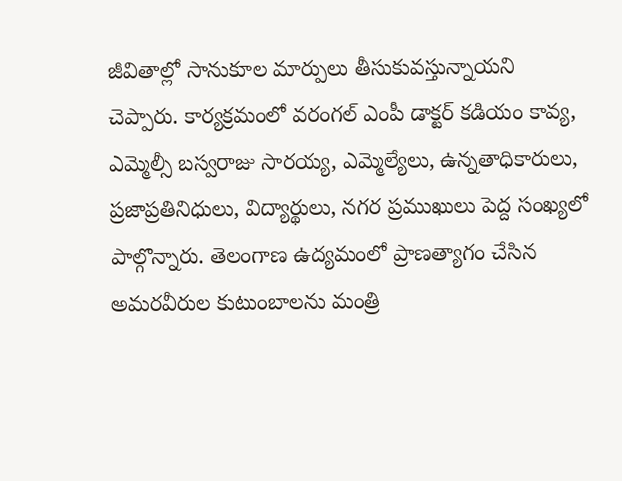జీవితాల్లో సానుకూల మార్పులు తీసుకువస్తున్నాయని చెప్పారు. కార్యక్రమంలో వరంగల్ ఎంపీ డాక్టర్ కడియం కావ్య, ఎమ్మెల్సీ బస్వరాజు సారయ్య, ఎమ్మెల్యేలు, ఉన్నతాధికారులు, ప్రజాప్రతినిధులు, విద్యార్థులు, నగర ప్రముఖులు పెద్ద సంఖ్యలో పాల్గొన్నారు. తెలంగాణ ఉద్యమంలో ప్రాణత్యాగం చేసిన అమరవీరుల కుటుంబాలను మంత్రి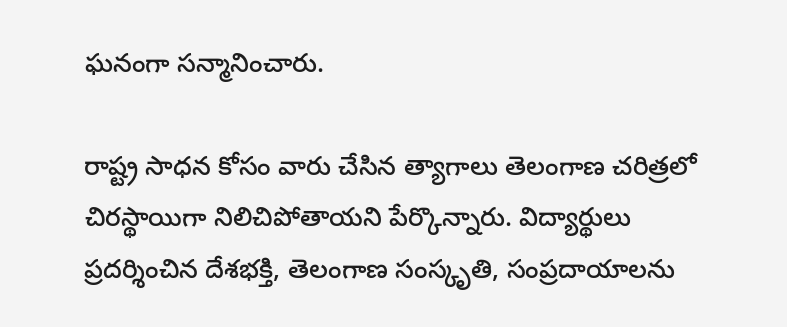ఘనంగా సన్మానించారు.

రాష్ట్ర సాధన కోసం వారు చేసిన త్యాగాలు తెలంగాణ చరిత్రలో చిరస్థాయిగా నిలిచిపోతాయని పేర్కొన్నారు. విద్యార్థులు ప్రదర్శించిన దేశభక్తి, తెలంగాణ సంస్కృతి, సంప్రదాయాలను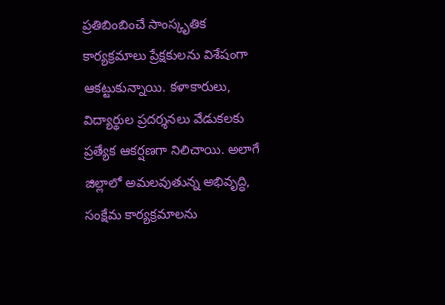ప్రతిబింబించే సాంస్కృతిక కార్యక్రమాలు ప్రేక్షకులను విశేషంగా ఆకట్టుకున్నాయి. కళాకారులు, విద్యార్థుల ప్రదర్శనలు వేడుకలకు ప్రత్యేక ఆకర్షణగా నిలిచాయి. అలాగే జిల్లాలో అమలవుతున్న అభివృద్ధి, సంక్షేమ కార్యక్రమాలను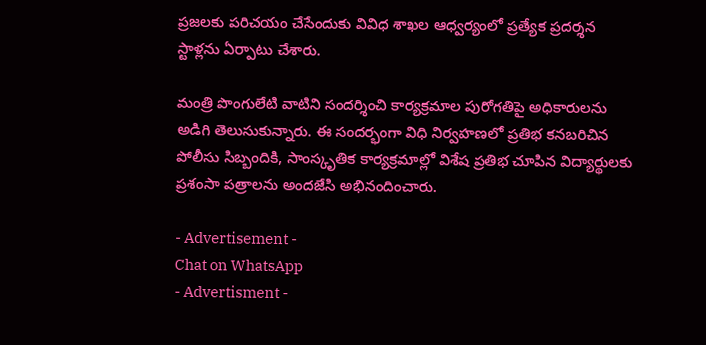ప్రజలకు పరిచయం చేసేందుకు వివిధ శాఖల ఆధ్వర్యంలో ప్రత్యేక ప్రదర్శన స్టాళ్లను ఏర్పాటు చేశారు.

మంత్రి పొంగులేటి వాటిని సందర్శించి కార్యక్రమాల పురోగతిపై అధికారులను అడిగి తెలుసుకున్నారు. ఈ సందర్భంగా విధి నిర్వహణలో ప్రతిభ కనబరిచిన పోలీసు సిబ్బందికి, సాంస్కృతిక కార్యక్రమాల్లో విశేష ప్రతిభ చూపిన విద్యార్థులకు ప్రశంసా పత్రాలను అందజేసి అభినందించారు.

- Advertisement -
Chat on WhatsApp
- Advertisment -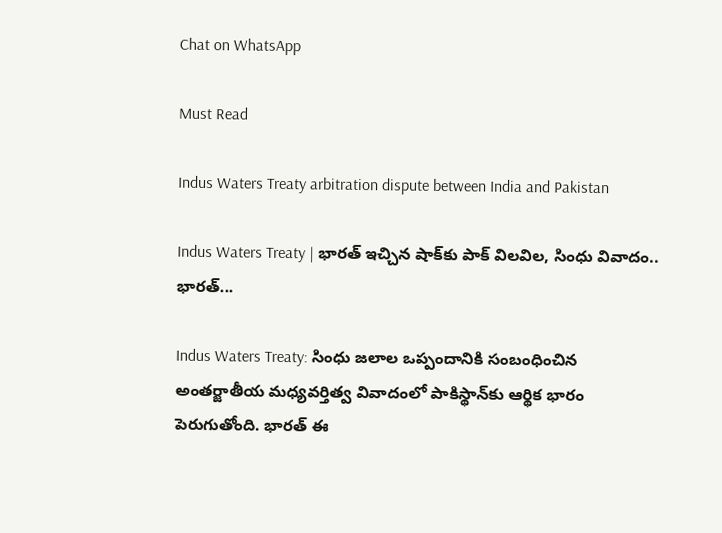Chat on WhatsApp

Must Read

Indus Waters Treaty arbitration dispute between India and Pakistan

Indus Waters Treaty | భారత్ ఇచ్చిన షాక్‌కు పాక్ విలవిల, సింధు వివాదం.. భారత్...

Indus Waters Treaty: సింధు జలాల ఒప్పందానికి సంబంధించిన అంతర్జాతీయ మధ్యవర్తిత్వ వివాదంలో పాకిస్థాన్‌కు ఆర్థిక భారం పెరుగుతోంది. భారత్ ఈ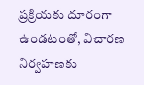ప్రక్రియకు దూరంగా ఉండటంతో, విచారణ నిర్వహణకు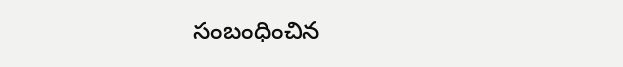సంబంధించిన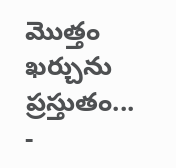మొత్తం ఖర్చును ప్రస్తుతం...
-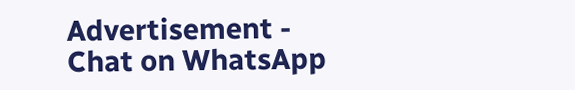Advertisement -
Chat on WhatsApp